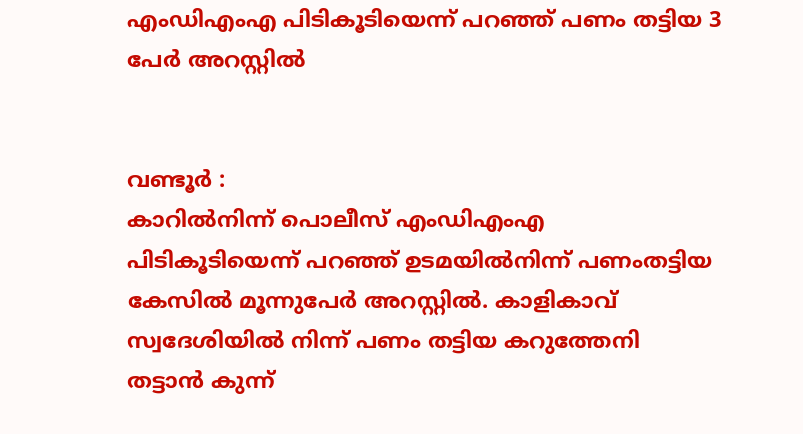എംഡിഎംഎ പിടികൂടിയെന്ന് പറഞ്ഞ് പണം തട്ടിയ 3 പേർ അറസ്റ്റിൽ


വണ്ടൂർ :
കാറിൽനിന്ന് പൊലീസ് എംഡിഎംഎ പിടികൂടിയെന്ന് പറഞ്ഞ് ഉടമയിൽനിന്ന് പണംതട്ടിയ കേസിൽ മൂന്നുപേർ അറസ്റ്റിൽ. കാളികാവ് സ്വദേശിയിൽ നിന്ന് പണം തട്ടിയ കറുത്തേനി തട്ടാൻ കുന്ന്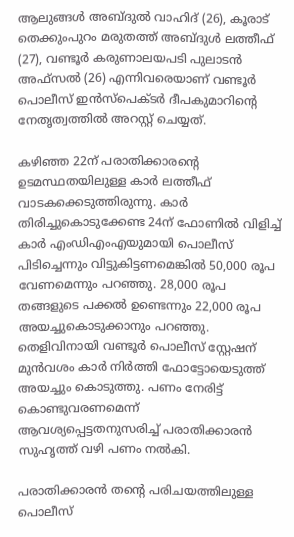ആലുങ്ങൾ അബ്ദുൽ വാഹിദ് (26), കൂരാട് തെക്കുംപുറം മരുതത്ത് അബ്ദുൾ ലത്തീഫ് (27), വണ്ടൂർ കരുണാലയപടി പുലാടൻ അഫ്സൽ (26) എന്നിവരെയാണ് വണ്ടൂർ പൊലീസ് ഇൻസ്പെക്ടർ ദീപകുമാറിൻ്റെ നേതൃത്വത്തിൽ അറസ്റ്റ് ചെയ്യത്.

കഴിഞ്ഞ 22ന് പരാതിക്കാരൻ്റെ ഉടമസ്ഥതയിലുള്ള കാർ ലത്തീഫ് വാടകക്കെടുത്തിരുന്നു. കാർ തിരിച്ചുകൊടുക്കേണ്ട 24ന് ഫോണിൽ വിളിച്ച് കാർ എംഡിഎംഎയുമായി പൊലീസ് പിടിച്ചെന്നും വിട്ടുകിട്ടണമെങ്കിൽ 50,000 രൂപ വേണമെന്നും പറഞ്ഞു. 28,000 രൂപ തങ്ങളുടെ പക്കൽ ഉണ്ടെന്നും 22,000 രൂപ അയച്ചുകൊടുക്കാനും പറഞ്ഞു. തെളിവിനായി വണ്ടൂർ പൊലീസ് സ്റ്റേഷന് മുൻവശം കാർ നിർത്തി ഫോട്ടോയെടുത്ത് അയച്ചും കൊടുത്തു. പണം നേരിട്ട് കൊണ്ടുവരണമെന്ന് ആവശ്യപ്പെട്ടതനുസരിച്ച് പരാതിക്കാരൻ സുഹൃത്ത് വഴി പണം നൽകി.

പരാതിക്കാരൻ തൻ്റെ പരിചയത്തിലുള്ള പൊലീസ്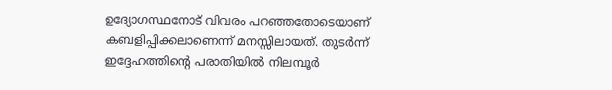ഉദ്യോഗസ്ഥനോട് വിവരം പറഞ്ഞതോടെയാണ് കബളിപ്പിക്കലാണെന്ന് മനസ്സിലായത്. തുടർന്ന് ഇദ്ദേഹത്തിന്റെ പരാതിയിൽ നിലമ്പൂർ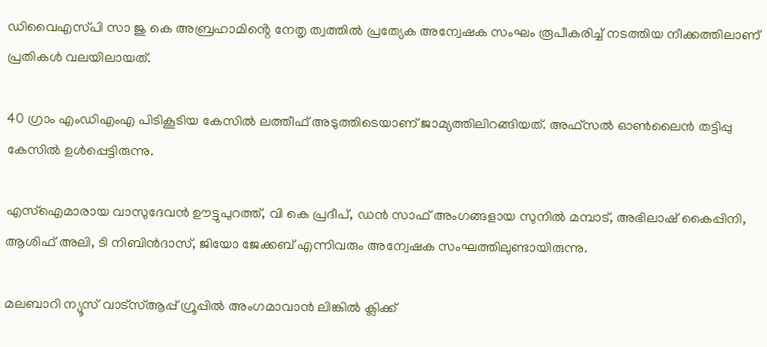ഡിവൈഎസ്‌പി സാ ജു കെ അബ്രഹാമിൻ്റെ നേതൃ ത്വത്തിൽ പ്രത്യേക അന്വേഷക സംഘം രൂപീകരിച്ച് നടത്തിയ നീക്കത്തിലാണ് പ്രതികൾ വലയിലായത്.

40 ഗ്രാം എംഡിഎംഎ പിടികൂടിയ കേസിൽ ലത്തീഫ് അടുത്തിടെയാണ് ജാമ്യത്തിലിറങ്ങിയത്. അഫ്സൽ ഓൺലൈൻ തട്ടിപ്പു കേസിൽ ഉൾപ്പെട്ടിരുന്നു.

എസ്ഐമാരായ വാസുദേവൻ ഊട്ടുപുറത്ത്, വി കെ പ്രദീപ്, ഡൻ സാഫ് അംഗങ്ങളായ സുനിൽ മമ്പാട്, അഭിലാഷ് കൈപ്പിനി, ആശിഫ് അലി, ടി നിബിൻദാസ്, ജിയോ ജേക്കബ് എന്നിവരും അന്വേഷക സംഘത്തിലുണ്ടായിരുന്നു.

മലബാറി ന്യൂസ് വാട്‌സ്ആപ്പ് ഗ്രൂപ്പില്‍ അംഗമാവാന്‍ ലിങ്കില്‍ ക്ലിക്ക്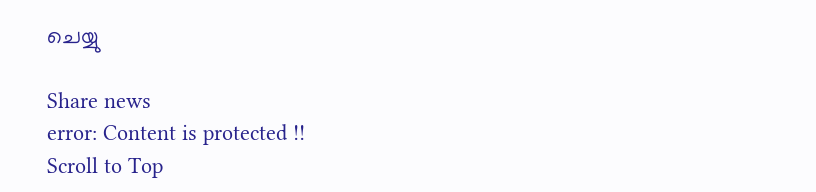ചെയ്യു

Share news
error: Content is protected !!
Scroll to Top